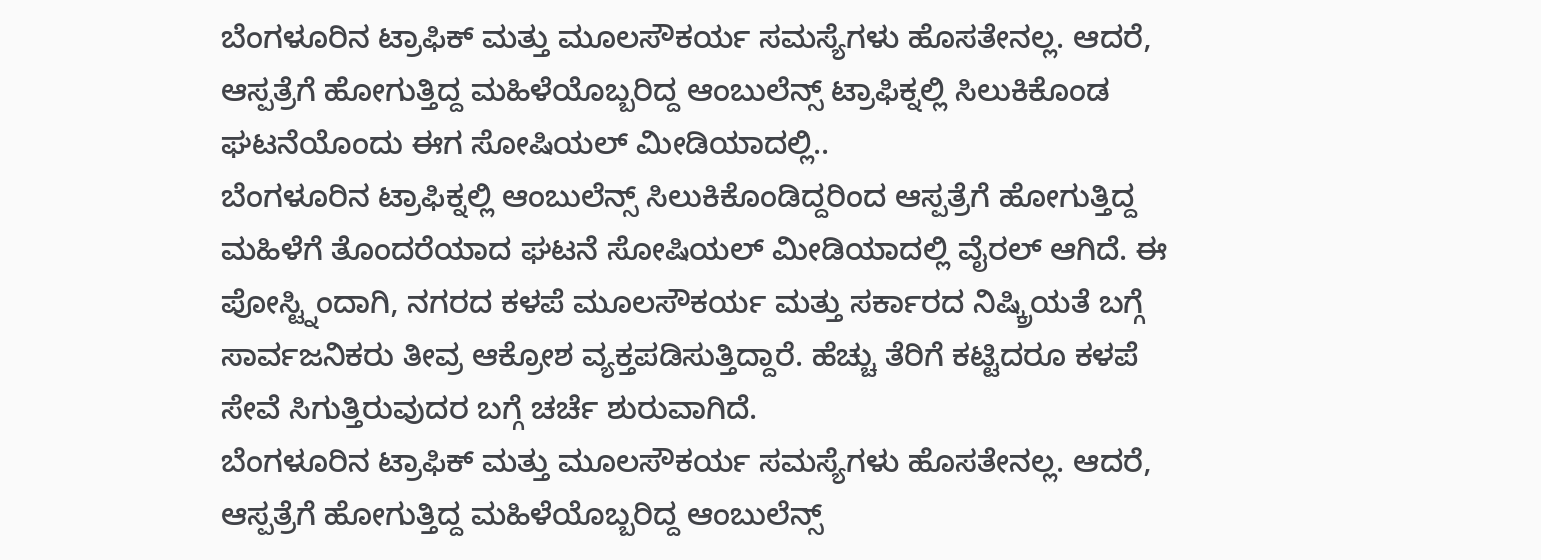ಬೆಂಗಳೂರಿನ ಟ್ರಾಫಿಕ್ ಮತ್ತು ಮೂಲಸೌಕರ್ಯ ಸಮಸ್ಯೆಗಳು ಹೊಸತೇನಲ್ಲ. ಆದರೆ, ಆಸ್ಪತ್ರೆಗೆ ಹೋಗುತ್ತಿದ್ದ ಮಹಿಳೆಯೊಬ್ಬರಿದ್ದ ಆಂಬುಲೆನ್ಸ್ ಟ್ರಾಫಿಕ್ನಲ್ಲಿ ಸಿಲುಕಿಕೊಂಡ ಘಟನೆಯೊಂದು ಈಗ ಸೋಷಿಯಲ್ ಮೀಡಿಯಾದಲ್ಲಿ..
ಬೆಂಗಳೂರಿನ ಟ್ರಾಫಿಕ್ನಲ್ಲಿ ಆಂಬುಲೆನ್ಸ್ ಸಿಲುಕಿಕೊಂಡಿದ್ದರಿಂದ ಆಸ್ಪತ್ರೆಗೆ ಹೋಗುತ್ತಿದ್ದ ಮಹಿಳೆಗೆ ತೊಂದರೆಯಾದ ಘಟನೆ ಸೋಷಿಯಲ್ ಮೀಡಿಯಾದಲ್ಲಿ ವೈರಲ್ ಆಗಿದೆ. ಈ ಪೋಸ್ಟ್ನಿಂದಾಗಿ, ನಗರದ ಕಳಪೆ ಮೂಲಸೌಕರ್ಯ ಮತ್ತು ಸರ್ಕಾರದ ನಿಷ್ಕ್ರಿಯತೆ ಬಗ್ಗೆ ಸಾರ್ವಜನಿಕರು ತೀವ್ರ ಆಕ್ರೋಶ ವ್ಯಕ್ತಪಡಿಸುತ್ತಿದ್ದಾರೆ. ಹೆಚ್ಚು ತೆರಿಗೆ ಕಟ್ಟಿದರೂ ಕಳಪೆ ಸೇವೆ ಸಿಗುತ್ತಿರುವುದರ ಬಗ್ಗೆ ಚರ್ಚೆ ಶುರುವಾಗಿದೆ.
ಬೆಂಗಳೂರಿನ ಟ್ರಾಫಿಕ್ ಮತ್ತು ಮೂಲಸೌಕರ್ಯ ಸಮಸ್ಯೆಗಳು ಹೊಸತೇನಲ್ಲ. ಆದರೆ, ಆಸ್ಪತ್ರೆಗೆ ಹೋಗುತ್ತಿದ್ದ ಮಹಿಳೆಯೊಬ್ಬರಿದ್ದ ಆಂಬುಲೆನ್ಸ್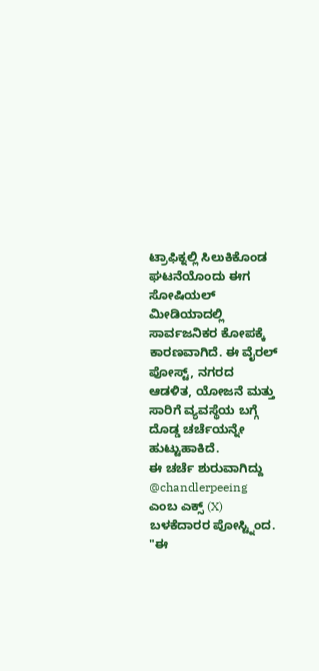ಟ್ರಾಫಿಕ್ನಲ್ಲಿ ಸಿಲುಕಿಕೊಂಡ ಘಟನೆಯೊಂದು ಈಗ ಸೋಷಿಯಲ್ ಮೀಡಿಯಾದಲ್ಲಿ ಸಾರ್ವಜನಿಕರ ಕೋಪಕ್ಕೆ ಕಾರಣವಾಗಿದೆ. ಈ ವೈರಲ್ ಪೋಸ್ಟ್, ನಗರದ ಆಡಳಿತ, ಯೋಜನೆ ಮತ್ತು ಸಾರಿಗೆ ವ್ಯವಸ್ಥೆಯ ಬಗ್ಗೆ ದೊಡ್ಡ ಚರ್ಚೆಯನ್ನೇ ಹುಟ್ಟುಹಾಕಿದೆ.
ಈ ಚರ್ಚೆ ಶುರುವಾಗಿದ್ದು @chandlerpeeing ಎಂಬ ಎಕ್ಸ್ (X) ಬಳಕೆದಾರರ ಪೋಸ್ಟ್ನಿಂದ. "ಈ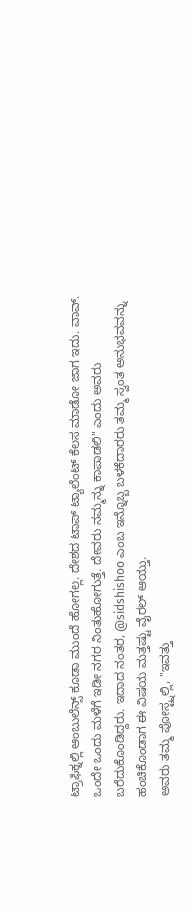ಟ್ರಾಫಿಕ್ನಲ್ಲಿ ಆಂಬುಲೆನ್ಸ್ ಕೂಡಾ ಮುಂದೆ ಹೋಗಲ್ಲ. ದೇಶದ ಟಾಪ್ ಟ್ಯಾಲೆಂಟ್ ಕೆಲಸ ಮಾಡೋ ಜಾಗ ಇದು. ವಾವ್. ಒಂದೇ ಒಂದು ಮಳೆಗೆ ಇಡೀ ನಗರ ನಿಂತುಹೋಗುತ್ತೆ. ದೇವರು ನಮ್ಮನ್ನು ಕಾಪಾಡಲಿ" ಎಂದು ಅವರು ಬರೆದುಕೊಂಡಿದ್ದರು. ಇದಾದ ನಂತರ, @sidshishoo ಎಂಬ ಇನ್ನೊಬ್ಬ ಬಳಕೆದಾರರು ತಮ್ಮ ಸ್ವಂತ ಅನುಭವವನ್ನು ಹಂಚಿಕೊಂಡಾಗ ಈ ವಿಷಯ ಮತ್ತಷ್ಟು ವೈರಲ್ ಆಯ್ತು.
ಅವರು ತಮ್ಮ ಪೋಸ್ಟ್ನಲ್ಲಿ, "ಇವತ್ತು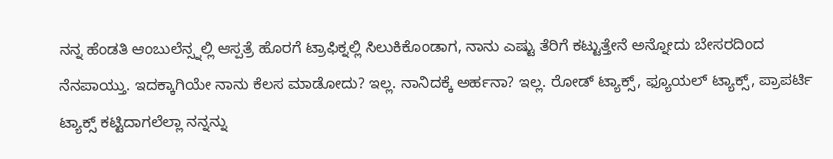ನನ್ನ ಹೆಂಡತಿ ಆಂಬುಲೆನ್ಸ್ನಲ್ಲಿ ಆಸ್ಪತ್ರೆ ಹೊರಗೆ ಟ್ರಾಫಿಕ್ನಲ್ಲಿ ಸಿಲುಕಿಕೊಂಡಾಗ, ನಾನು ಎಷ್ಟು ತೆರಿಗೆ ಕಟ್ಟುತ್ತೇನೆ ಅನ್ನೋದು ಬೇಸರದಿಂದ ನೆನಪಾಯ್ತು. ಇದಕ್ಕಾಗಿಯೇ ನಾನು ಕೆಲಸ ಮಾಡೋದು? ಇಲ್ಲ. ನಾನಿದಕ್ಕೆ ಅರ್ಹನಾ? ಇಲ್ಲ. ರೋಡ್ ಟ್ಯಾಕ್ಸ್, ಫ್ಯೂಯಲ್ ಟ್ಯಾಕ್ಸ್, ಪ್ರಾಪರ್ಟಿ ಟ್ಯಾಕ್ಸ್ ಕಟ್ಟಿದಾಗಲೆಲ್ಲಾ ನನ್ನನ್ನು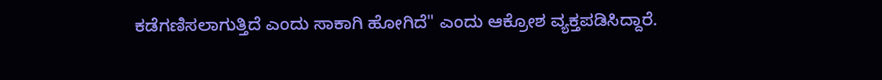ಕಡೆಗಣಿಸಲಾಗುತ್ತಿದೆ ಎಂದು ಸಾಕಾಗಿ ಹೋಗಿದೆ" ಎಂದು ಆಕ್ರೋಶ ವ್ಯಕ್ತಪಡಿಸಿದ್ದಾರೆ.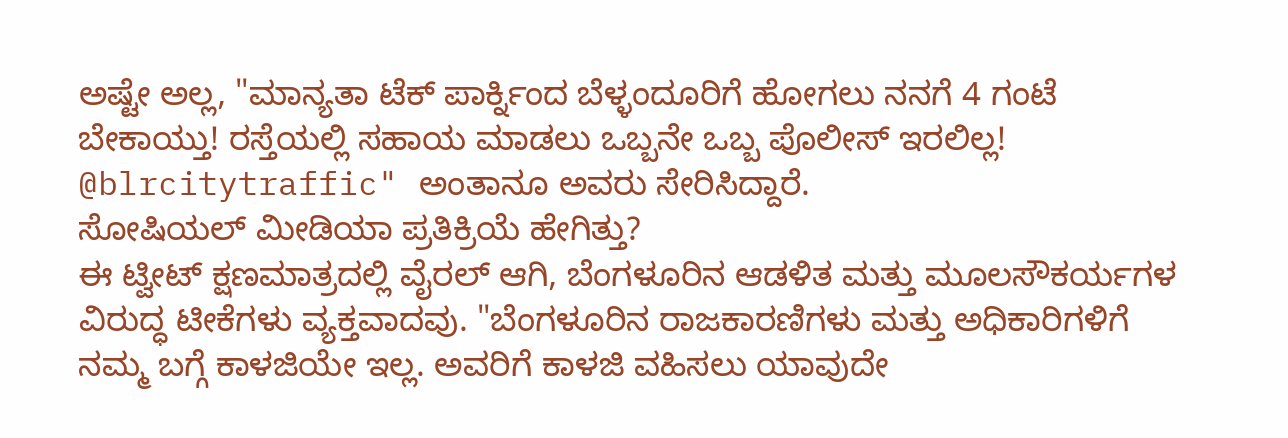ಅಷ್ಟೇ ಅಲ್ಲ, "ಮಾನ್ಯತಾ ಟೆಕ್ ಪಾರ್ಕ್ನಿಂದ ಬೆಳ್ಳಂದೂರಿಗೆ ಹೋಗಲು ನನಗೆ 4 ಗಂಟೆ ಬೇಕಾಯ್ತು! ರಸ್ತೆಯಲ್ಲಿ ಸಹಾಯ ಮಾಡಲು ಒಬ್ಬನೇ ಒಬ್ಬ ಪೊಲೀಸ್ ಇರಲಿಲ್ಲ! @blrcitytraffic" ಅಂತಾನೂ ಅವರು ಸೇರಿಸಿದ್ದಾರೆ.
ಸೋಷಿಯಲ್ ಮೀಡಿಯಾ ಪ್ರತಿಕ್ರಿಯೆ ಹೇಗಿತ್ತು?
ಈ ಟ್ವೀಟ್ ಕ್ಷಣಮಾತ್ರದಲ್ಲಿ ವೈರಲ್ ಆಗಿ, ಬೆಂಗಳೂರಿನ ಆಡಳಿತ ಮತ್ತು ಮೂಲಸೌಕರ್ಯಗಳ ವಿರುದ್ಧ ಟೀಕೆಗಳು ವ್ಯಕ್ತವಾದವು. "ಬೆಂಗಳೂರಿನ ರಾಜಕಾರಣಿಗಳು ಮತ್ತು ಅಧಿಕಾರಿಗಳಿಗೆ ನಮ್ಮ ಬಗ್ಗೆ ಕಾಳಜಿಯೇ ಇಲ್ಲ. ಅವರಿಗೆ ಕಾಳಜಿ ವಹಿಸಲು ಯಾವುದೇ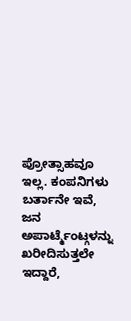ಪ್ರೋತ್ಸಾಹವೂ ಇಲ್ಲ. ಕಂಪನಿಗಳು ಬರ್ತಾನೇ ಇವೆ, ಜನ ಅಪಾರ್ಟ್ಮೆಂಟ್ಗಳನ್ನು ಖರೀದಿಸುತ್ತಲೇ ಇದ್ದಾರೆ,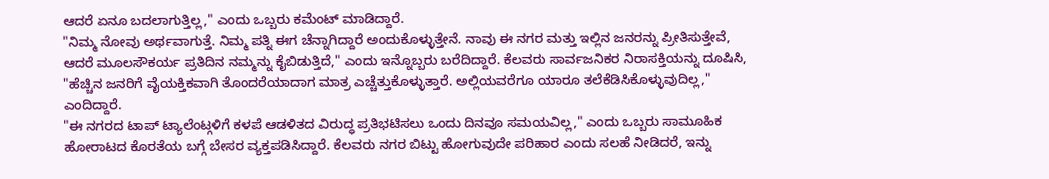ಆದರೆ ಏನೂ ಬದಲಾಗುತ್ತಿಲ್ಲ," ಎಂದು ಒಬ್ಬರು ಕಮೆಂಟ್ ಮಾಡಿದ್ದಾರೆ.
"ನಿಮ್ಮ ನೋವು ಅರ್ಥವಾಗುತ್ತೆ. ನಿಮ್ಮ ಪತ್ನಿ ಈಗ ಚೆನ್ನಾಗಿದ್ದಾರೆ ಅಂದುಕೊಳ್ಳುತ್ತೇನೆ. ನಾವು ಈ ನಗರ ಮತ್ತು ಇಲ್ಲಿನ ಜನರನ್ನು ಪ್ರೀತಿಸುತ್ತೇವೆ, ಆದರೆ ಮೂಲಸೌಕರ್ಯ ಪ್ರತಿದಿನ ನಮ್ಮನ್ನು ಕೈಬಿಡುತ್ತಿದೆ," ಎಂದು ಇನ್ನೊಬ್ಬರು ಬರೆದಿದ್ದಾರೆ. ಕೆಲವರು ಸಾರ್ವಜನಿಕರ ನಿರಾಸಕ್ತಿಯನ್ನು ದೂಷಿಸಿ, "ಹೆಚ್ಚಿನ ಜನರಿಗೆ ವೈಯಕ್ತಿಕವಾಗಿ ತೊಂದರೆಯಾದಾಗ ಮಾತ್ರ ಎಚ್ಚೆತ್ತುಕೊಳ್ಳುತ್ತಾರೆ. ಅಲ್ಲಿಯವರೆಗೂ ಯಾರೂ ತಲೆಕೆಡಿಸಿಕೊಳ್ಳುವುದಿಲ್ಲ," ಎಂದಿದ್ದಾರೆ.
"ಈ ನಗರದ ಟಾಪ್ ಟ್ಯಾಲೆಂಟ್ಗಳಿಗೆ ಕಳಪೆ ಆಡಳಿತದ ವಿರುದ್ಧ ಪ್ರತಿಭಟಿಸಲು ಒಂದು ದಿನವೂ ಸಮಯವಿಲ್ಲ," ಎಂದು ಒಬ್ಬರು ಸಾಮೂಹಿಕ ಹೋರಾಟದ ಕೊರತೆಯ ಬಗ್ಗೆ ಬೇಸರ ವ್ಯಕ್ತಪಡಿಸಿದ್ದಾರೆ. ಕೆಲವರು ನಗರ ಬಿಟ್ಟು ಹೋಗುವುದೇ ಪರಿಹಾರ ಎಂದು ಸಲಹೆ ನೀಡಿದರೆ, ಇನ್ನು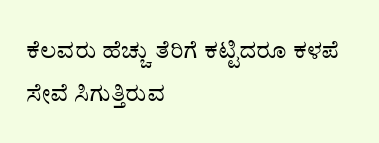ಕೆಲವರು ಹೆಚ್ಚು ತೆರಿಗೆ ಕಟ್ಟಿದರೂ ಕಳಪೆ ಸೇವೆ ಸಿಗುತ್ತಿರುವ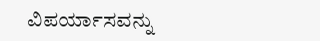ವಿಪರ್ಯಾಸವನ್ನು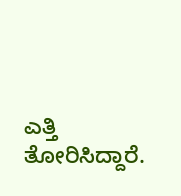ಎತ್ತಿ ತೋರಿಸಿದ್ದಾರೆ.